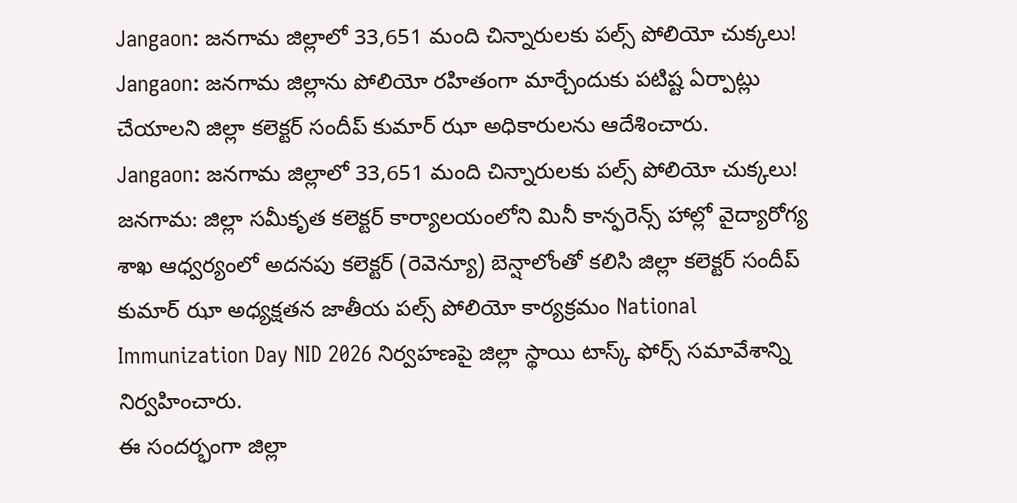Jangaon: జనగామ జిల్లాలో 33,651 మంది చిన్నారులకు పల్స్ పోలియో చుక్కలు!
Jangaon: జనగామ జిల్లాను పోలియో రహితంగా మార్చేందుకు పటిష్ట ఏర్పాట్లు చేయాలని జిల్లా కలెక్టర్ సందీప్ కుమార్ ఝా అధికారులను ఆదేశించారు.
Jangaon: జనగామ జిల్లాలో 33,651 మంది చిన్నారులకు పల్స్ పోలియో చుక్కలు!
జనగామ: జిల్లా సమీకృత కలెక్టర్ కార్యాలయంలోని మినీ కాన్ఫరెన్స్ హాల్లో వైద్యారోగ్య శాఖ ఆధ్వర్యంలో అదనపు కలెక్టర్ (రెవెన్యూ) బెన్షాలోంతో కలిసి జిల్లా కలెక్టర్ సందీప్ కుమార్ ఝా అధ్యక్షతన జాతీయ పల్స్ పోలియో కార్యక్రమం National Immunization Day NID 2026 నిర్వహణపై జిల్లా స్థాయి టాస్క్ ఫోర్స్ సమావేశాన్ని నిర్వహించారు.
ఈ సందర్భంగా జిల్లా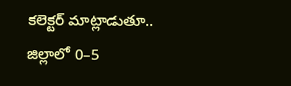కలెక్టర్ మాట్లాడుతూ.. జిల్లాలో 0–5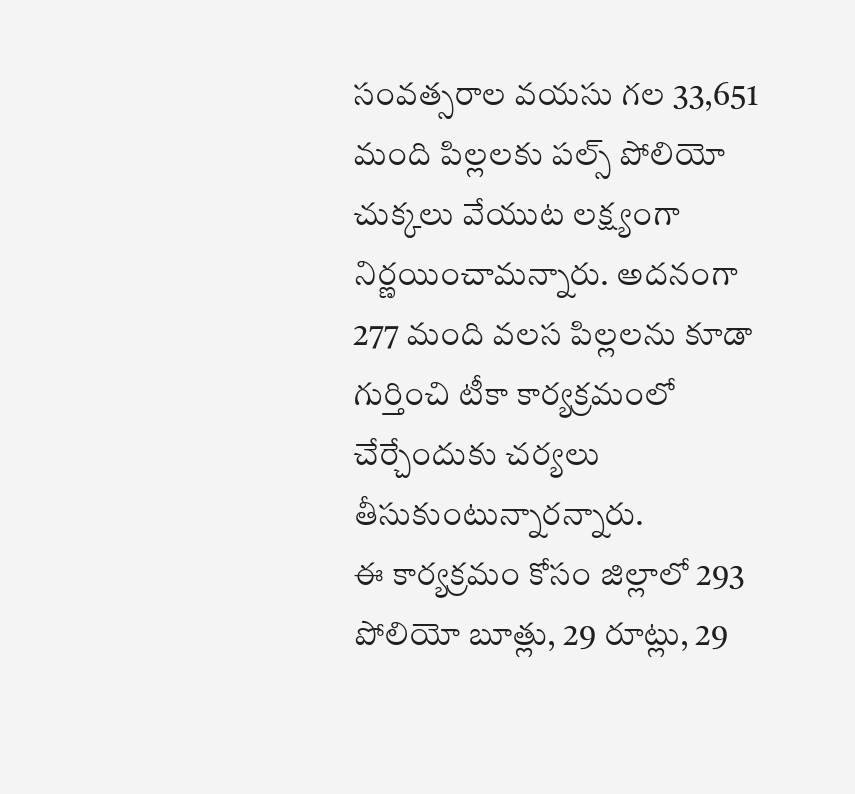సంవత్సరాల వయసు గల 33,651 మంది పిల్లలకు పల్స్ పోలియో చుక్కలు వేయుట లక్ష్యంగా నిర్ణయించామన్నారు. అదనంగా 277 మంది వలస పిల్లలను కూడా గుర్తించి టీకా కార్యక్రమంలో చేర్చేందుకు చర్యలు తీసుకుంటున్నారన్నారు.
ఈ కార్యక్రమం కోసం జిల్లాలో 293 పోలియో బూత్లు, 29 రూట్లు, 29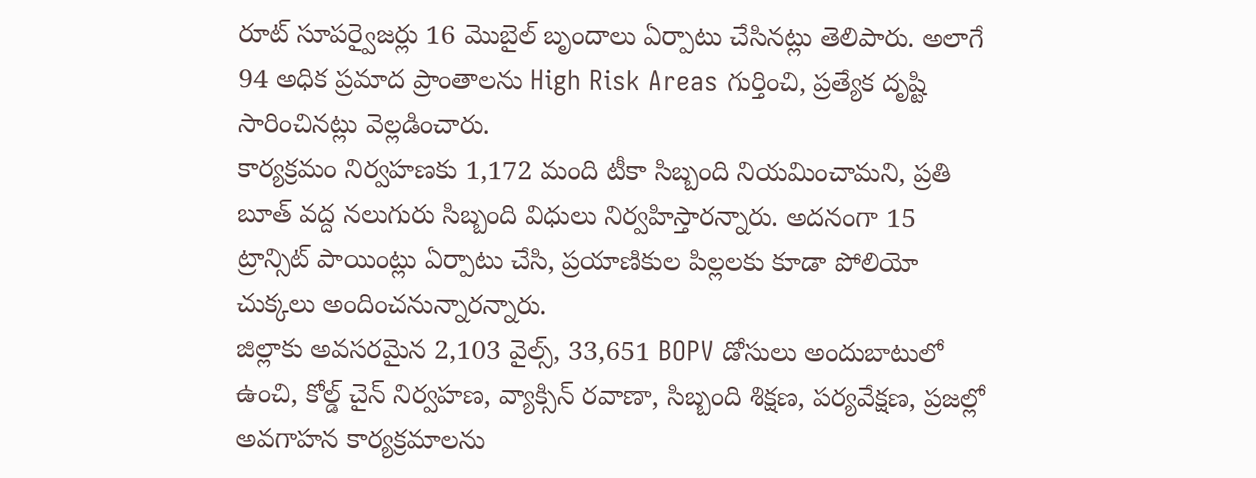రూట్ సూపర్వైజర్లు 16 మొబైల్ బృందాలు ఏర్పాటు చేసినట్లు తెలిపారు. అలాగే 94 అధిక ప్రమాద ప్రాంతాలను High Risk Areas గుర్తించి, ప్రత్యేక దృష్టి సారించినట్లు వెల్లడించారు.
కార్యక్రమం నిర్వహణకు 1,172 మంది టీకా సిబ్బంది నియమించామని, ప్రతి బూత్ వద్ద నలుగురు సిబ్బంది విధులు నిర్వహిస్తారన్నారు. అదనంగా 15 ట్రాన్సిట్ పాయింట్లు ఏర్పాటు చేసి, ప్రయాణికుల పిల్లలకు కూడా పోలియో చుక్కలు అందించనున్నారన్నారు.
జిల్లాకు అవసరమైన 2,103 వైల్స్, 33,651 BOPV డోసులు అందుబాటులో ఉంచి, కోల్డ్ చైన్ నిర్వహణ, వ్యాక్సిన్ రవాణా, సిబ్బంది శిక్షణ, పర్యవేక్షణ, ప్రజల్లో అవగాహన కార్యక్రమాలను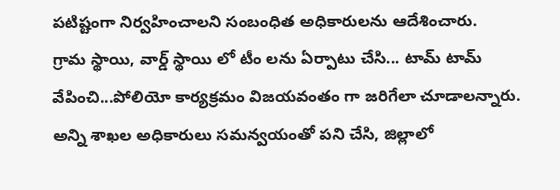పటిష్టంగా నిర్వహించాలని సంబంధిత అధికారులను ఆదేశించారు.
గ్రామ స్థాయి, వార్డ్ స్థాయి లో టీం లను ఏర్పాటు చేసి... టామ్ టామ్ వేపించి...పోలియో కార్యక్రమం విజయవంతం గా జరిగేలా చూడాలన్నారు.
అన్ని శాఖల అధికారులు సమన్వయంతో పని చేసి, జిల్లాలో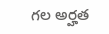గల అర్హత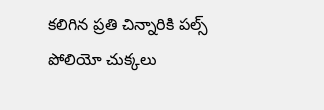కలిగిన ప్రతి చిన్నారికి పల్స్ పోలియో చుక్కలు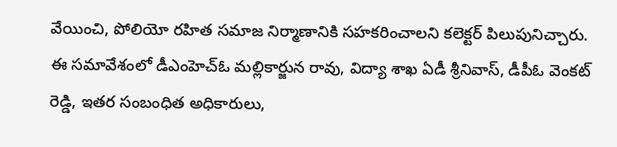వేయించి, పోలియో రహిత సమాజ నిర్మాణానికి సహకరించాలని కలెక్టర్ పిలుపునిచ్చారు.
ఈ సమావేశంలో డీఎంహెచ్ఓ మల్లికార్జున రావు, విద్యా శాఖ ఏడీ శ్రీనివాస్, డీపీఓ వెంకట్ రెడ్డి, ఇతర సంబంధిత అధికారులు,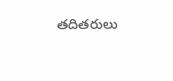తదితరులు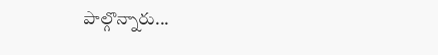పాల్గొన్నారు...